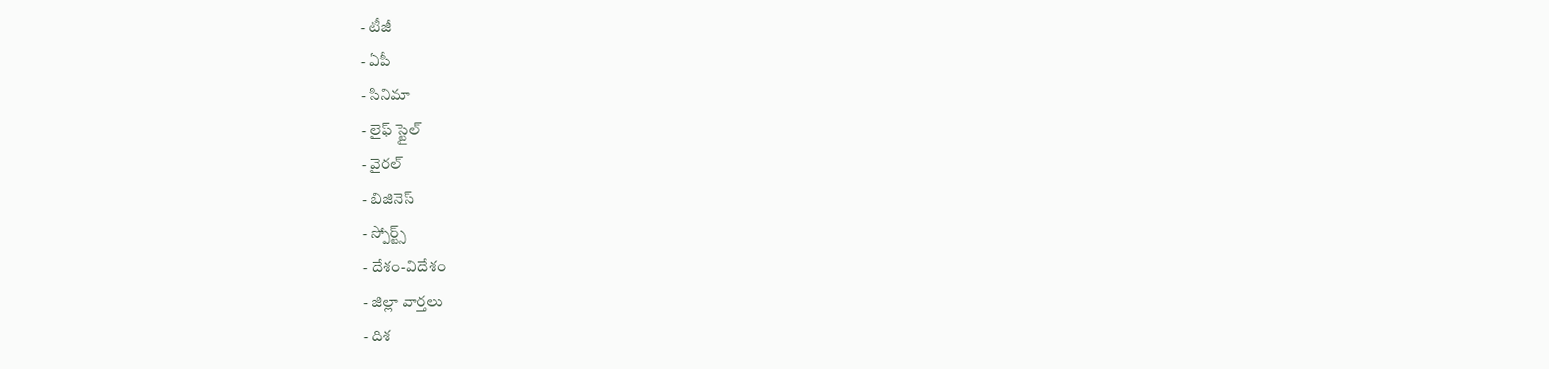- టీజీ
- ఏపీ
- సినిమా
- లైఫ్ స్టైల్
- వైరల్
- బిజినెస్
- స్పోర్ట్స్
- దేశం-విదేశం
- జిల్లా వార్తలు
- దిశ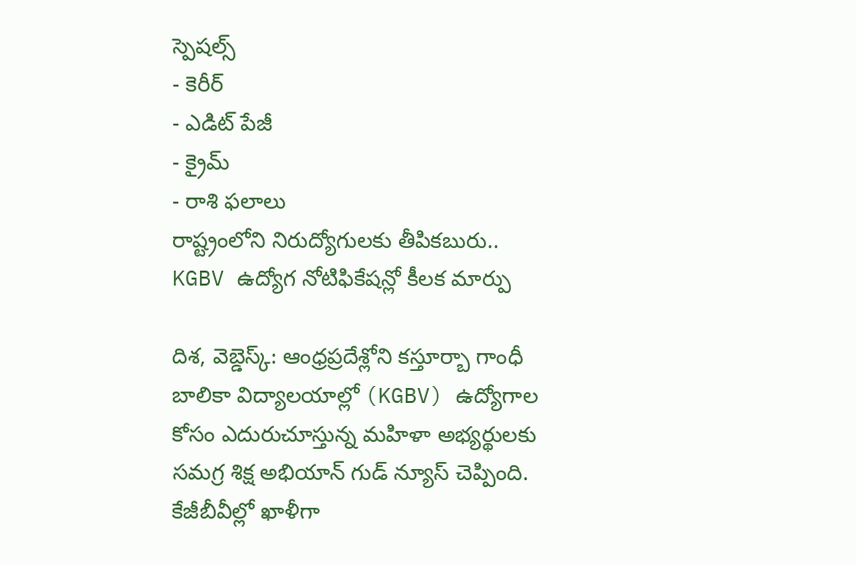స్పెషల్స్
- కెరీర్
- ఎడిట్ పేజీ
- క్రైమ్
- రాశి ఫలాలు
రాష్ట్రంలోని నిరుద్యోగులకు తీపికబురు.. KGBV ఉద్యోగ నోటిఫికేషన్లో కీలక మార్పు

దిశ, వెబ్డెస్క్: ఆంధ్రప్రదేశ్లోని కస్తూర్బా గాంధీ బాలికా విద్యాలయాల్లో (KGBV) ఉద్యోగాల కోసం ఎదురుచూస్తున్న మహిళా అభ్యర్థులకు సమగ్ర శిక్ష అభియాన్ గుడ్ న్యూస్ చెప్పింది. కేజీబీవీల్లో ఖాళీగా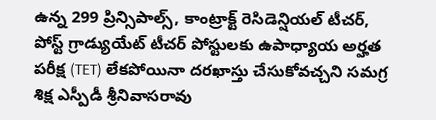ఉన్న 299 ప్రిన్సిపాల్స్, కాంట్రాక్ట్ రెసిడెన్షియల్ టీచర్, పోస్ట్ గ్రాడ్యుయేట్ టీచర్ పోస్టులకు ఉపాధ్యాయ అర్హత పరీక్ష (TET) లేకపోయినా దరఖాస్తు చేసుకోవచ్చని సమగ్ర శిక్ష ఎస్పీడీ శ్రీనివాసరావు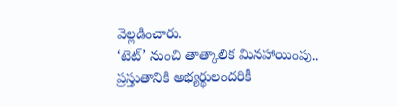వెల్లడించారు.
‘టెట్’ నుంచి తాత్కాలిక మినహాయింపు..
ప్రస్తుతానికి అభ్యర్థులందరికీ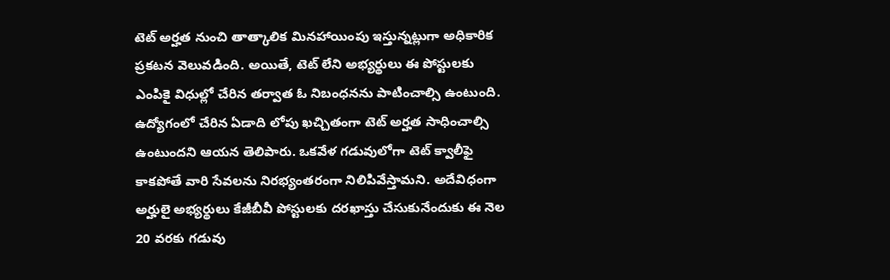టెట్ అర్హత నుంచి తాత్కాలిక మినహాయింపు ఇస్తున్నట్లుగా అధికారిక ప్రకటన వెలువడింది. అయితే, టెట్ లేని అభ్యర్థులు ఈ పోస్టులకు ఎంపికై విధుల్లో చేరిన తర్వాత ఓ నిబంధనను పాటించాల్సి ఉంటుంది. ఉద్యోగంలో చేరిన ఏడాది లోపు ఖచ్చితంగా టెట్ అర్హత సాధించాల్సి ఉంటుందని ఆయన తెలిపారు. ఒకవేళ గడువులోగా టెట్ క్వాలీఫై కాకపోతే వారి సేవలను నిరభ్యంతరంగా నిలిపివేస్తామని. అదేవిధంగా అర్హులై అభ్యర్థులు కేజీబీవీ పోస్టులకు దరఖాస్తు చేసుకునేందుకు ఈ నెల 20 వరకు గడువు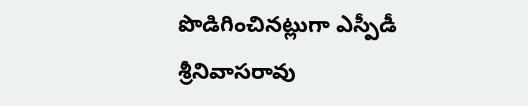పొడిగించినట్లుగా ఎస్పీడీ శ్రీనివాసరావు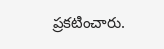ప్రకటించారు.